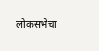लोकसभेचा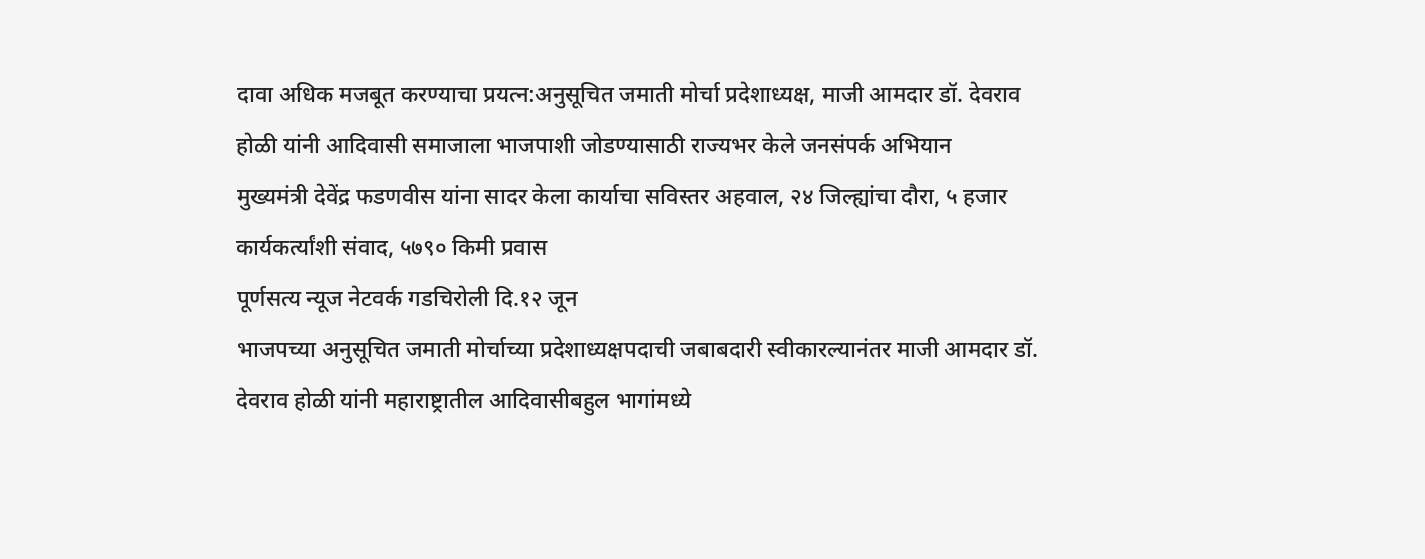दावा अधिक मजबूत करण्याचा प्रयत्न:अनुसूचित जमाती मोर्चा प्रदेशाध्यक्ष, माजी आमदार डॉ. देवराव होळी यांनी आदिवासी समाजाला भाजपाशी जोडण्यासाठी राज्यभर केले जनसंपर्क अभियान
मुख्यमंत्री देवेंद्र फडणवीस यांना सादर केला कार्याचा सविस्तर अहवाल, २४ जिल्ह्यांचा दौरा, ५ हजार कार्यकर्त्यांशी संवाद, ५७९० किमी प्रवास
पूर्णसत्य न्यूज नेटवर्क गडचिरोली दि.१२ जून
भाजपच्या अनुसूचित जमाती मोर्चाच्या प्रदेशाध्यक्षपदाची जबाबदारी स्वीकारल्यानंतर माजी आमदार डॉ. देवराव होळी यांनी महाराष्ट्रातील आदिवासीबहुल भागांमध्ये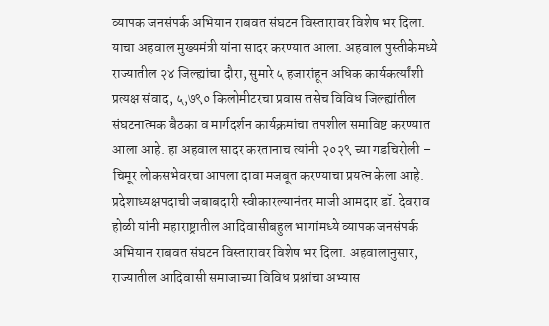व्यापक जनसंपर्क अभियान राबवत संघटन विस्तारावर विशेष भर दिला. याचा अहवाल मुख्यमंत्री यांना सादर करण्यात आला. अहवाल पुस्तीकेमध्ये राज्यातील २४ जिल्ह्यांचा दौरा, सुमारे ५ हजारांहून अधिक कार्यकर्त्यांशी प्रत्यक्ष संवाद, ५,७९० किलोमीटरचा प्रवास तसेच विविध जिल्ह्यांतील संघटनात्मक बैठका व मार्गदर्शन कार्यक्रमांचा तपशील समाविष्ट करण्यात आला आहे. हा अहवाल सादर करतानाच त्यांनी २०२९ च्या गडचिरोली – चिमूर लोकसभेवरचा आपला दावा मजबूत करण्याचा प्रयत्न केला आहे.
प्रदेशाध्यक्षपदाची जबाबदारी स्वीकारल्यानंतर माजी आमदार डॉ. देवराव होळी यांनी महाराष्ट्रातील आदिवासीबहुल भागांमध्ये व्यापक जनसंपर्क अभियान राबवत संघटन विस्तारावर विशेष भर दिला. अहवालानुसार, राज्यातील आदिवासी समाजाच्या विविध प्रश्नांचा अभ्यास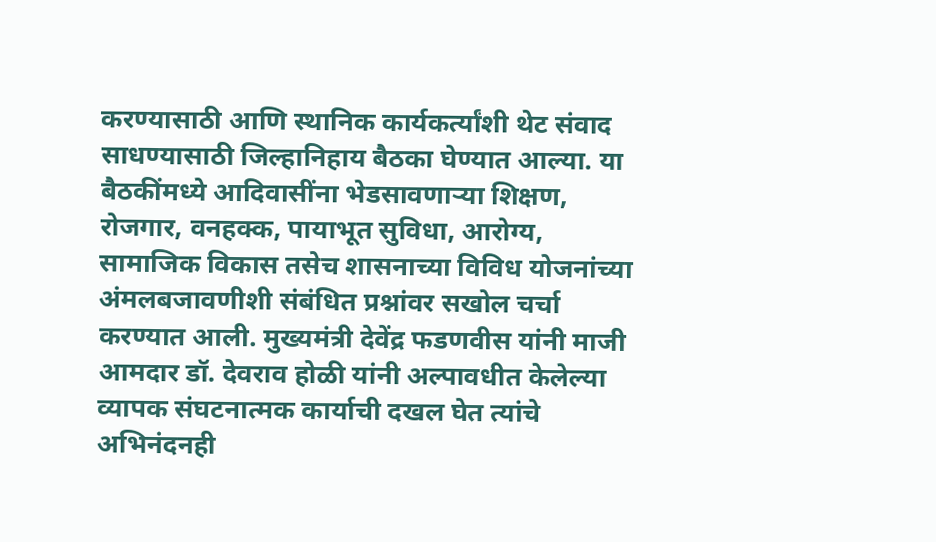करण्यासाठी आणि स्थानिक कार्यकर्त्यांशी थेट संवाद साधण्यासाठी जिल्हानिहाय बैठका घेण्यात आल्या. या बैठकींमध्ये आदिवासींना भेडसावणाऱ्या शिक्षण, रोजगार, वनहक्क, पायाभूत सुविधा, आरोग्य, सामाजिक विकास तसेच शासनाच्या विविध योजनांच्या अंमलबजावणीशी संबंधित प्रश्नांवर सखोल चर्चा करण्यात आली. मुख्यमंत्री देवेंद्र फडणवीस यांनी माजी आमदार डॉ. देवराव होळी यांनी अल्पावधीत केलेल्या व्यापक संघटनात्मक कार्याची दखल घेत त्यांचे अभिनंदनही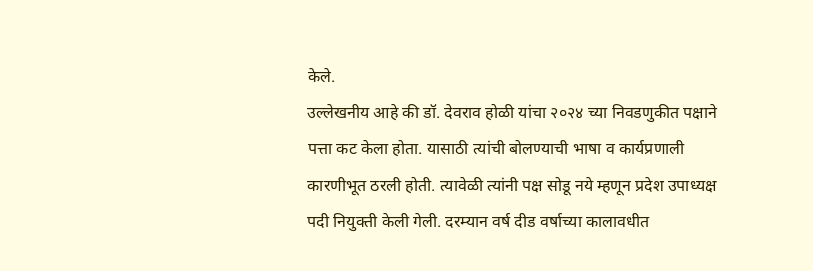केले.
उल्लेखनीय आहे की डॉ. देवराव होळी यांचा २०२४ च्या निवडणुकीत पक्षाने पत्ता कट केला होता. यासाठी त्यांची बोलण्याची भाषा व कार्यप्रणाली कारणीभूत ठरली होती. त्यावेळी त्यांनी पक्ष सोडू नये म्हणून प्रदेश उपाध्यक्ष पदी नियुक्ती केली गेली. दरम्यान वर्ष दीड वर्षाच्या कालावधीत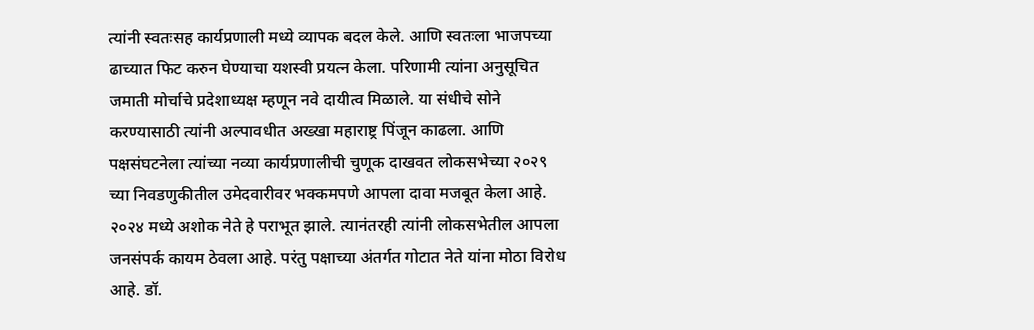त्यांनी स्वतःसह कार्यप्रणाली मध्ये व्यापक बदल केले. आणि स्वतःला भाजपच्या ढाच्यात फिट करुन घेण्याचा यशस्वी प्रयत्न केला. परिणामी त्यांना अनुसूचित जमाती मोर्चाचे प्रदेशाध्यक्ष म्हणून नवे दायीत्व मिळाले. या संधीचे सोने करण्यासाठी त्यांनी अल्पावधीत अख्खा महाराष्ट्र पिंजून काढला. आणि पक्षसंघटनेला त्यांच्या नव्या कार्यप्रणालीची चुणूक दाखवत लोकसभेच्या २०२९ च्या निवडणुकीतील उमेदवारीवर भक्कमपणे आपला दावा मजबूत केला आहे.
२०२४ मध्ये अशोक नेते हे पराभूत झाले. त्यानंतरही त्यांनी लोकसभेतील आपला जनसंपर्क कायम ठेवला आहे. परंतु पक्षाच्या अंतर्गत गोटात नेते यांना मोठा विरोध आहे. डॉ.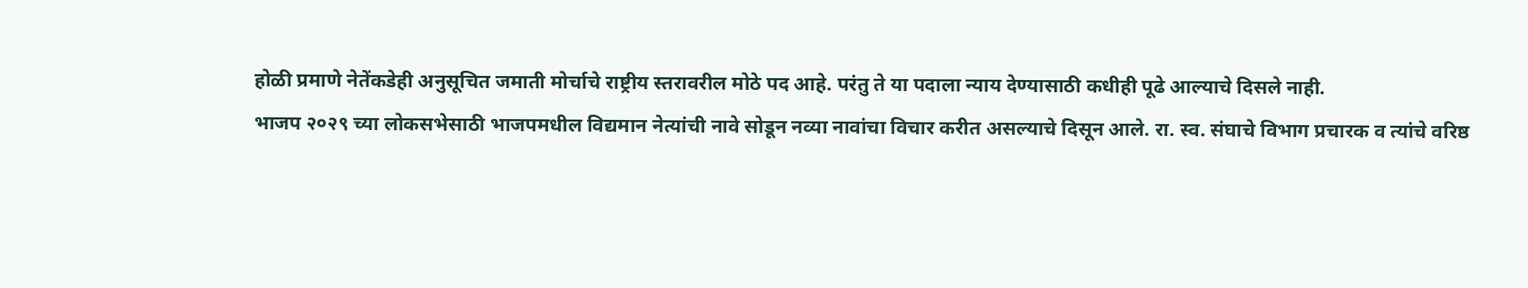होळी प्रमाणे नेतेंकडेही अनुसूचित जमाती मोर्चाचे राष्ट्रीय स्तरावरील मोठे पद आहे. परंतु ते या पदाला न्याय देण्यासाठी कधीही पूढे आल्याचे दिसले नाही.
भाजप २०२९ च्या लोकसभेसाठी भाजपमधील विद्यमान नेत्यांची नावे सोडून नव्या नावांचा विचार करीत असल्याचे दिसून आले. रा. स्व. संघाचे विभाग प्रचारक व त्यांचे वरिष्ठ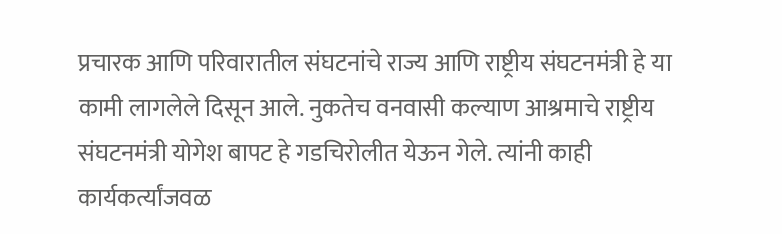प्रचारक आणि परिवारातील संघटनांचे राज्य आणि राष्ट्रीय संघटनमंत्री हे या कामी लागलेले दिसून आले. नुकतेच वनवासी कल्याण आश्रमाचे राष्ट्रीय संघटनमंत्री योगेश बापट हे गडचिरोलीत येऊन गेले. त्यांनी काही कार्यकर्त्यांजवळ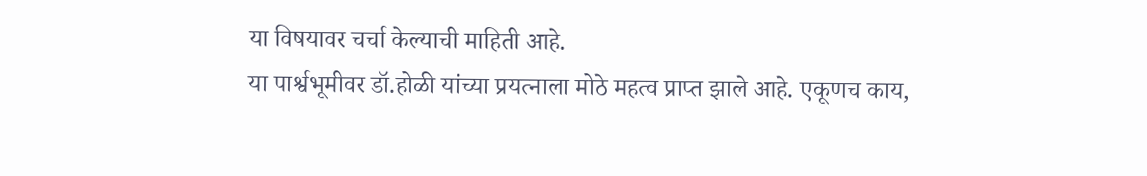या विषयावर चर्चा केल्याची माहिती आहे.
या पार्श्वभूमीवर डॉ.होळी यांच्या प्रयत्नाला मोठे महत्व प्राप्त झाले आहे. एकूणच काय,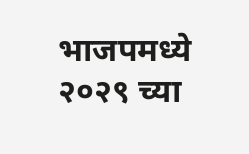भाजपमध्ये २०२९ च्या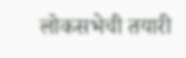लोकसभेची तयारी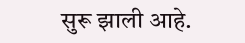सुरू झाली आहे.